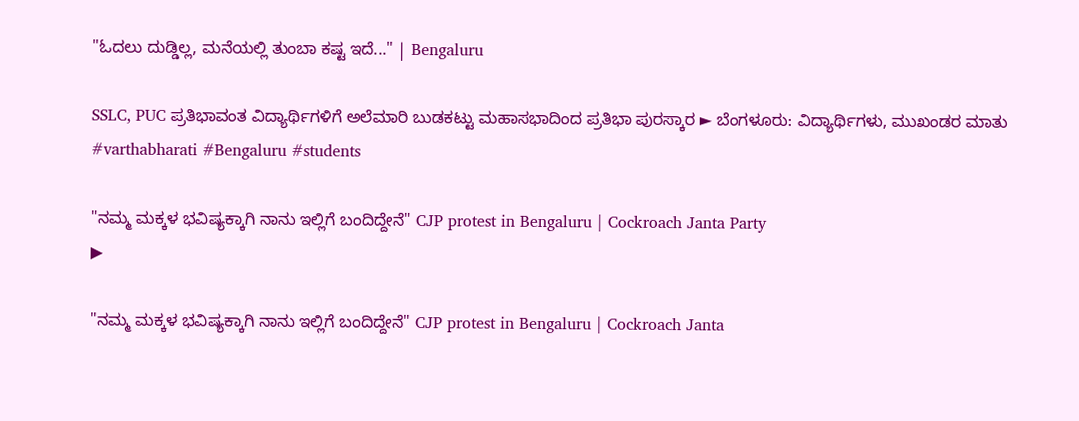"ಓದಲು ದುಡ್ಡಿಲ್ಲ, ಮನೆಯಲ್ಲಿ ತುಂಬಾ ಕಷ್ಟ ಇದೆ..." | Bengaluru

SSLC, PUC ಪ್ರತಿಭಾವಂತ ವಿದ್ಯಾರ್ಥಿಗಳಿಗೆ ಅಲೆಮಾರಿ ಬುಡಕಟ್ಟು ಮಹಾಸಭಾದಿಂದ ಪ್ರತಿಭಾ ಪುರಸ್ಕಾರ ► ಬೆಂಗಳೂರು: ವಿದ್ಯಾರ್ಥಿಗಳು, ಮುಖಂಡರ ಮಾತು #varthabharati #Bengaluru #students

"ನಮ್ಮ‌‌ ಮಕ್ಕಳ ಭವಿಷ್ಯಕ್ಕಾಗಿ ನಾನು ಇಲ್ಲಿಗೆ ಬಂದಿದ್ದೇನೆ" CJP protest in Bengaluru | Cockroach Janta Party
▶

"ನಮ್ಮ‌‌ ಮಕ್ಕಳ ಭವಿಷ್ಯಕ್ಕಾಗಿ ನಾನು ಇಲ್ಲಿಗೆ ಬಂದಿದ್ದೇನೆ" CJP protest in Bengaluru | Cockroach Janta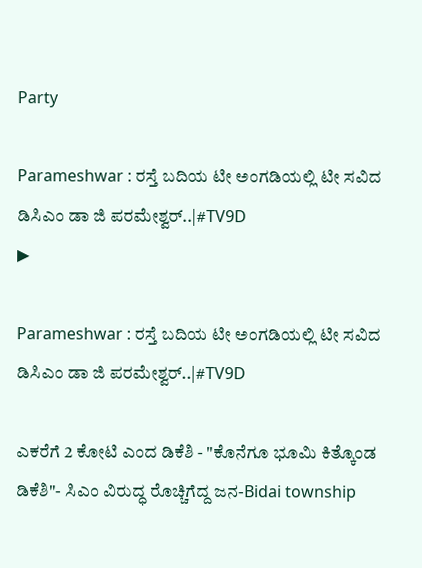Party

Parameshwar : ರಸ್ತೆ ಬದಿಯ ಟೀ ಅಂಗಡಿಯಲ್ಲಿ ಟೀ ಸವಿದ ಡಿಸಿಎಂ ಡಾ ಜಿ ಪರಮೇಶ್ವರ್..|#TV9D
▶

Parameshwar : ರಸ್ತೆ ಬದಿಯ ಟೀ ಅಂಗಡಿಯಲ್ಲಿ ಟೀ ಸವಿದ ಡಿಸಿಎಂ ಡಾ ಜಿ ಪರಮೇಶ್ವರ್..|#TV9D

ಎಕರೆಗೆ 2 ಕೋಟಿ ಎಂದ ಡಿಕೆಶಿ - "ಕೊನೆಗೂ ಭೂಮಿ ಕಿತ್ಕೊಂಡ ಡಿಕೆಶಿ"- ಸಿಎಂ ವಿರುದ್ಧ ರೊಚ್ಚಿಗೆದ್ದ ಜನ-Bidai township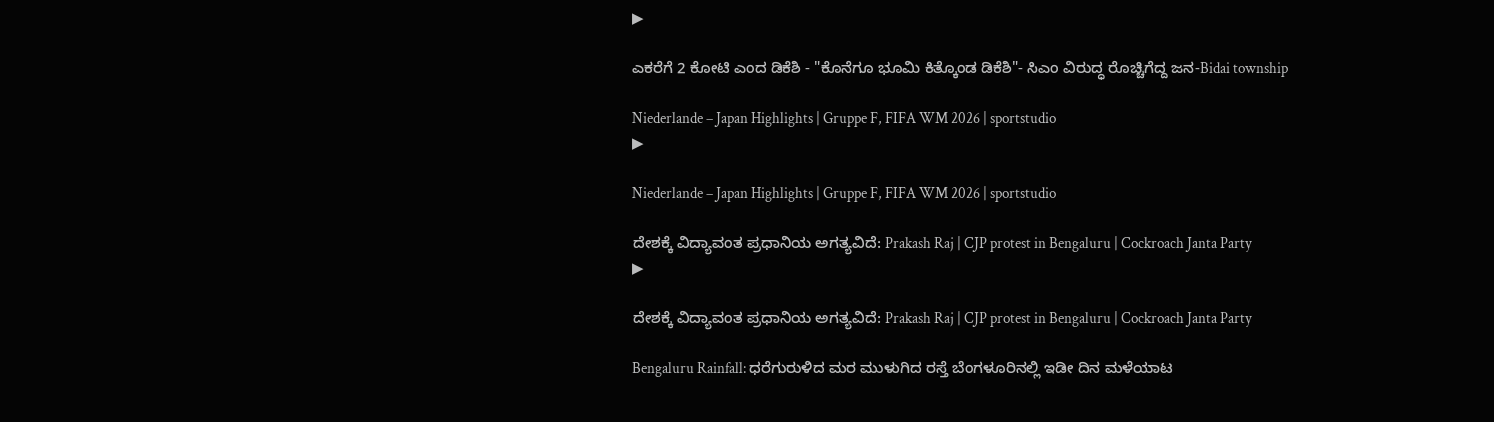▶

ಎಕರೆಗೆ 2 ಕೋಟಿ ಎಂದ ಡಿಕೆಶಿ - "ಕೊನೆಗೂ ಭೂಮಿ ಕಿತ್ಕೊಂಡ ಡಿಕೆಶಿ"- ಸಿಎಂ ವಿರುದ್ಧ ರೊಚ್ಚಿಗೆದ್ದ ಜನ-Bidai township

Niederlande – Japan Highlights | Gruppe F, FIFA WM 2026 | sportstudio
▶

Niederlande – Japan Highlights | Gruppe F, FIFA WM 2026 | sportstudio

ದೇಶಕ್ಕೆ ವಿದ್ಯಾವಂತ ಪ್ರಧಾನಿಯ ಅಗತ್ಯವಿದೆ: Prakash Raj | CJP protest in Bengaluru | Cockroach Janta Party
▶

ದೇಶಕ್ಕೆ ವಿದ್ಯಾವಂತ ಪ್ರಧಾನಿಯ ಅಗತ್ಯವಿದೆ: Prakash Raj | CJP protest in Bengaluru | Cockroach Janta Party

Bengaluru Rainfall: ಧರೆಗುರುಳಿದ ಮರ ಮುಳುಗಿದ ರಸ್ತೆ ಬೆಂಗಳೂರಿನಲ್ಲಿ ಇಡೀ ದಿನ ಮಳೆಯಾಟ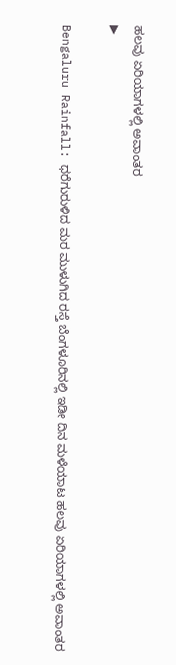ಹಲವು ಏರಿಯಾಗಳಲ್ಲಿ ಅವಾಂತರ
▶

Bengaluru Rainfall: ಧರೆಗುರುಳಿದ ಮರ ಮುಳುಗಿದ ರಸ್ತೆ ಬೆಂಗಳೂರಿನಲ್ಲಿ ಇಡೀ ದಿನ ಮಳೆಯಾಟ ಹಲವು ಏರಿಯಾಗಳಲ್ಲಿ ಅವಾಂತರ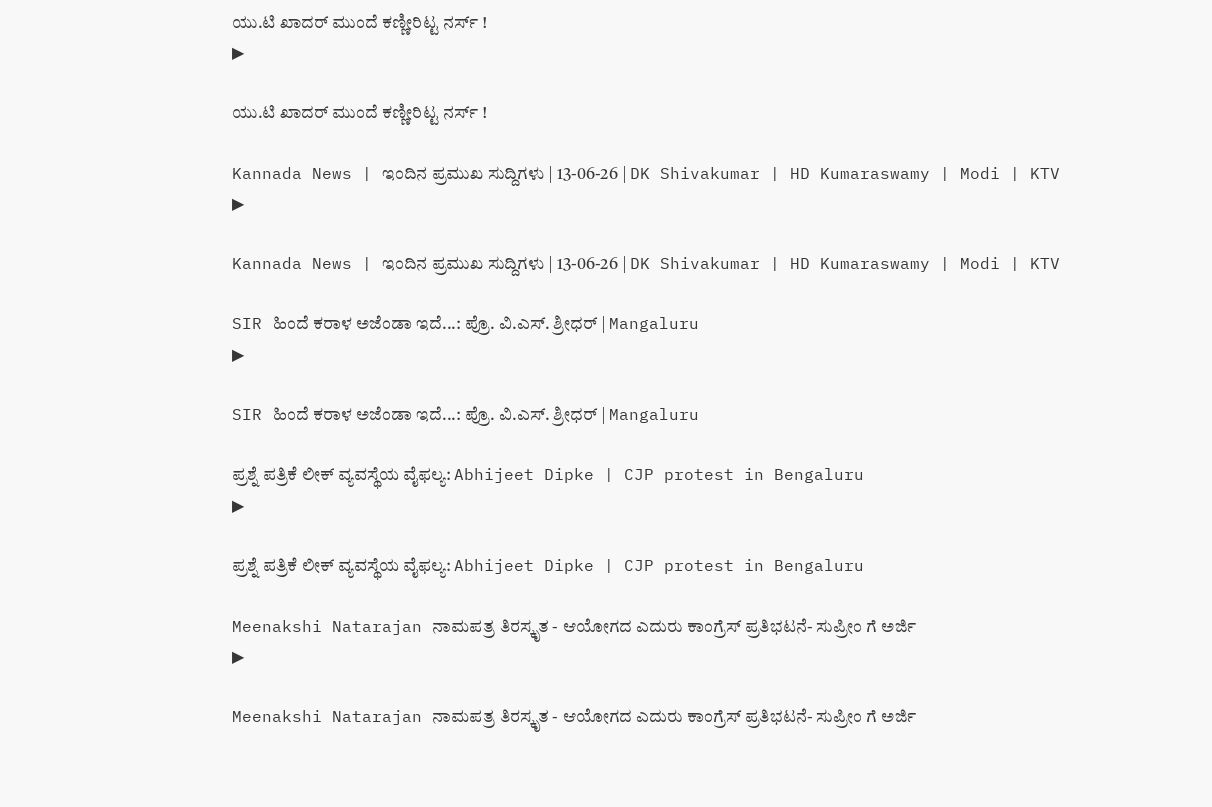ಯು.ಟಿ ಖಾದರ್ ಮುಂದೆ ಕಣ್ಣೀರಿಟ್ಟ ನರ್ಸ್ !
▶

ಯು.ಟಿ ಖಾದರ್ ಮುಂದೆ ಕಣ್ಣೀರಿಟ್ಟ ನರ್ಸ್ !

Kannada News | ಇಂದಿನ ಪ್ರಮುಖ ಸುದ್ದಿಗಳು | 13-06-26 | DK Shivakumar | HD Kumaraswamy | Modi | KTV
▶

Kannada News | ಇಂದಿನ ಪ್ರಮುಖ ಸುದ್ದಿಗಳು | 13-06-26 | DK Shivakumar | HD Kumaraswamy | Modi | KTV

SIR ಹಿಂದೆ ಕರಾಳ ಅಜೆಂಡಾ ಇದೆ...: ಪ್ರೊ. ವಿ.ಎಸ್. ಶ್ರೀಧರ್ | Mangaluru
▶

SIR ಹಿಂದೆ ಕರಾಳ ಅಜೆಂಡಾ ಇದೆ...: ಪ್ರೊ. ವಿ.ಎಸ್. ಶ್ರೀಧರ್ | Mangaluru

ಪ್ರಶ್ನೆ ಪತ್ರಿಕೆ ಲೀಕ್ ವ್ಯವಸ್ಥೆಯ ವೈಫಲ್ಯ: Abhijeet Dipke | CJP protest in Bengaluru
▶

ಪ್ರಶ್ನೆ ಪತ್ರಿಕೆ ಲೀಕ್ ವ್ಯವಸ್ಥೆಯ ವೈಫಲ್ಯ: Abhijeet Dipke | CJP protest in Bengaluru

Meenakshi Natarajan ನಾಮಪತ್ರ ತಿರಸ್ಕೃತ - ಆಯೋಗದ ಎದುರು ಕಾಂಗ್ರೆಸ್ ಪ್ರತಿಭಟನೆ- ಸುಪ್ರೀಂ ಗೆ ಅರ್ಜಿ
▶

Meenakshi Natarajan ನಾಮಪತ್ರ ತಿರಸ್ಕೃತ - ಆಯೋಗದ ಎದುರು ಕಾಂಗ್ರೆಸ್ ಪ್ರತಿಭಟನೆ- ಸುಪ್ರೀಂ ಗೆ ಅರ್ಜಿ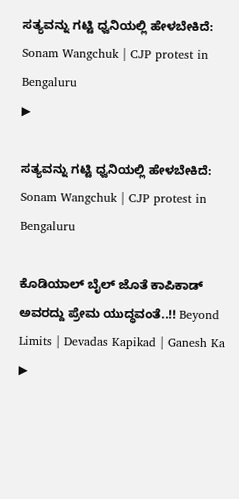ಸತ್ಯವನ್ನು ಗಟ್ಟಿ ಧ್ವನಿಯಲ್ಲಿ ಹೇಳಬೇಕಿದೆ: Sonam Wangchuk | CJP protest in Bengaluru
▶

ಸತ್ಯವನ್ನು ಗಟ್ಟಿ ಧ್ವನಿಯಲ್ಲಿ ಹೇಳಬೇಕಿದೆ: Sonam Wangchuk | CJP protest in Bengaluru

ಕೊಡಿಯಾಲ್ ಬೈಲ್ ಜೊತೆ ಕಾಪಿಕಾಡ್ ಅವರದ್ದು ಪ್ರೇಮ ಯುದ್ಧವಂತೆ..!! Beyond Limits | Devadas Kapikad | Ganesh Ka
▶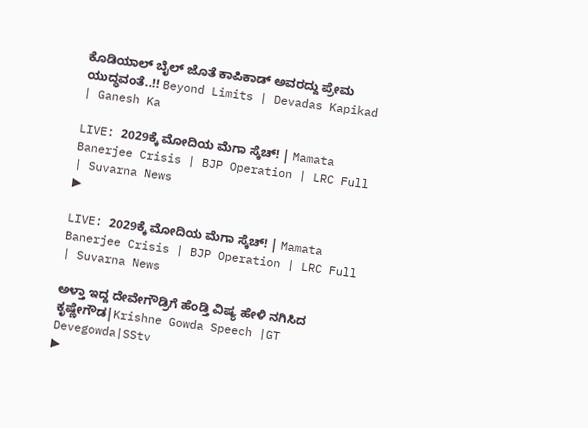ಕೊಡಿಯಾಲ್ ಬೈಲ್ ಜೊತೆ ಕಾಪಿಕಾಡ್ ಅವರದ್ದು ಪ್ರೇಮ ಯುದ್ಧವಂತೆ..!! Beyond Limits | Devadas Kapikad | Ganesh Ka

LIVE: 2029ಕ್ಕೆ ಮೋದಿಯ ಮೆಗಾ ಸ್ಕೆಚ್! | Mamata Banerjee Crisis | BJP Operation | LRC Full | Suvarna News
▶

LIVE: 2029ಕ್ಕೆ ಮೋದಿಯ ಮೆಗಾ ಸ್ಕೆಚ್! | Mamata Banerjee Crisis | BJP Operation | LRC Full | Suvarna News

ಅಳ್ತಾ ಇದ್ದ ದೇವೇಗೌಡ್ರಿಗೆ ಹೆಂಡ್ತಿ ವಿಷ್ಯ ಹೇಳಿ ನಗಿಸಿದ ಕೃಷ್ಣೇಗೌಡ|Krishne Gowda Speech |GT Devegowda|SStv
▶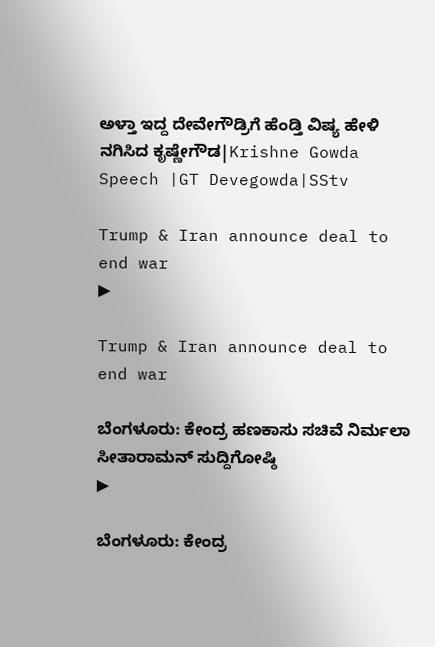ಅಳ್ತಾ ಇದ್ದ ದೇವೇಗೌಡ್ರಿಗೆ ಹೆಂಡ್ತಿ ವಿಷ್ಯ ಹೇಳಿ ನಗಿಸಿದ ಕೃಷ್ಣೇಗೌಡ|Krishne Gowda Speech |GT Devegowda|SStv

Trump & Iran announce deal to end war
▶

Trump & Iran announce deal to end war

ಬೆಂಗಳೂರು: ಕೇಂದ್ರ ಹಣಕಾಸು ಸಚಿವೆ ನಿರ್ಮಲಾ ಸೀತಾರಾಮನ್ ಸುದ್ದಿಗೋಷ್ಠಿ
▶

ಬೆಂಗಳೂರು: ಕೇಂದ್ರ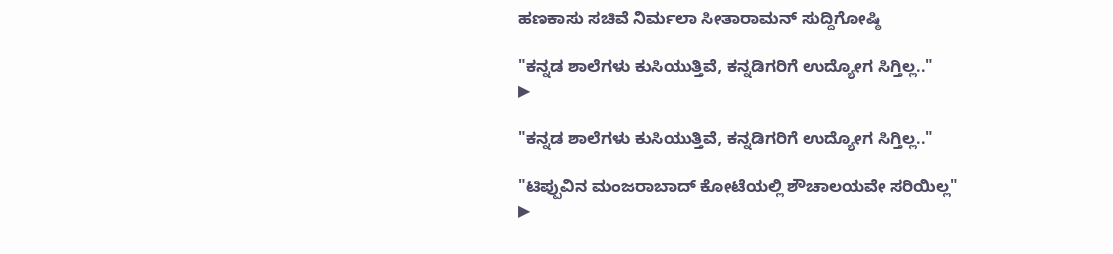ಹಣಕಾಸು ಸಚಿವೆ ನಿರ್ಮಲಾ ಸೀತಾರಾಮನ್ ಸುದ್ದಿಗೋಷ್ಠಿ

"ಕನ್ನಡ ಶಾಲೆಗಳು ಕುಸಿಯುತ್ತಿವೆ, ಕನ್ನಡಿಗರಿಗೆ ಉದ್ಯೋಗ ಸಿಗ್ತಿಲ್ಲ.."
▶

"ಕನ್ನಡ ಶಾಲೆಗಳು ಕುಸಿಯುತ್ತಿವೆ, ಕನ್ನಡಿಗರಿಗೆ ಉದ್ಯೋಗ ಸಿಗ್ತಿಲ್ಲ.."

"ಟಿಪ್ಪುವಿನ ಮಂಜರಾಬಾದ್ ಕೋಟೆಯಲ್ಲಿ ಶೌಚಾಲಯವೇ ಸರಿಯಿಲ್ಲ"
▶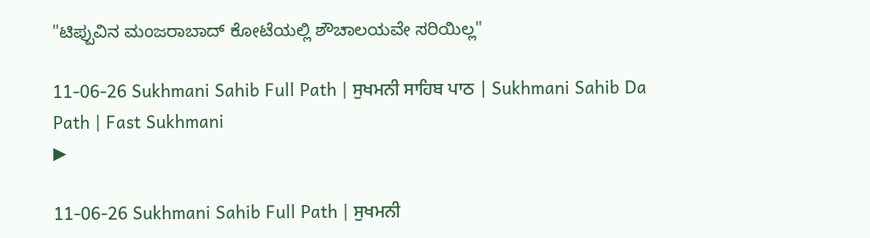"ಟಿಪ್ಪುವಿನ ಮಂಜರಾಬಾದ್ ಕೋಟೆಯಲ್ಲಿ ಶೌಚಾಲಯವೇ ಸರಿಯಿಲ್ಲ"

11-06-26 Sukhmani Sahib Full Path | ਸੁਖਮਨੀ ਸਾਹਿਬ ਪਾਠ | Sukhmani Sahib Da Path | Fast Sukhmani
▶

11-06-26 Sukhmani Sahib Full Path | ਸੁਖਮਨੀ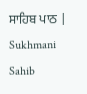ਸਾਹਿਬ ਪਾਠ | Sukhmani Sahib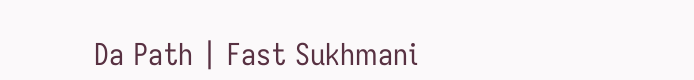Da Path | Fast Sukhmani